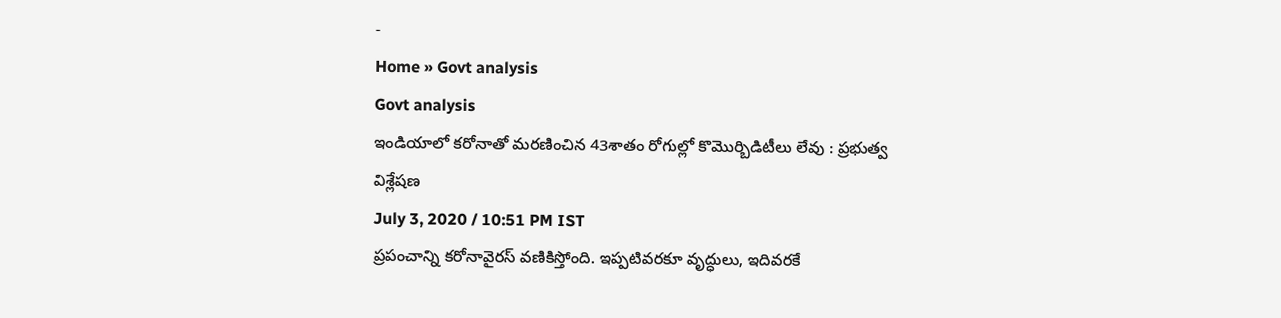-
Home » Govt analysis
Govt analysis
ఇండియాలో కరోనాతో మరణించిన 43శాతం రోగుల్లో కొమొర్బిడిటీలు లేవు : ప్రభుత్వ విశ్లేషణ
July 3, 2020 / 10:51 PM IST
ప్రపంచాన్ని కరోనావైరస్ వణికిస్తోంది. ఇప్పటివరకూ వృద్ధులు, ఇదివరకే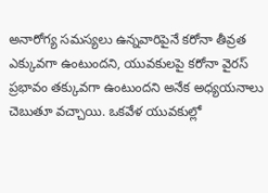అనారోగ్య సమస్యలు ఉన్నవారిపైనే కరోనా తీవ్రత ఎక్కువగా ఉంటుందని, యువకులపై కరోనా వైరస్ ప్రభావం తక్కువగా ఉంటుందని అనేక అధ్యయనాలు చెబుతూ వచ్చాయి. ఒకవేళ యువకుల్లో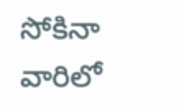సోకినా వారిలో